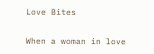Love Bites

When a woman in love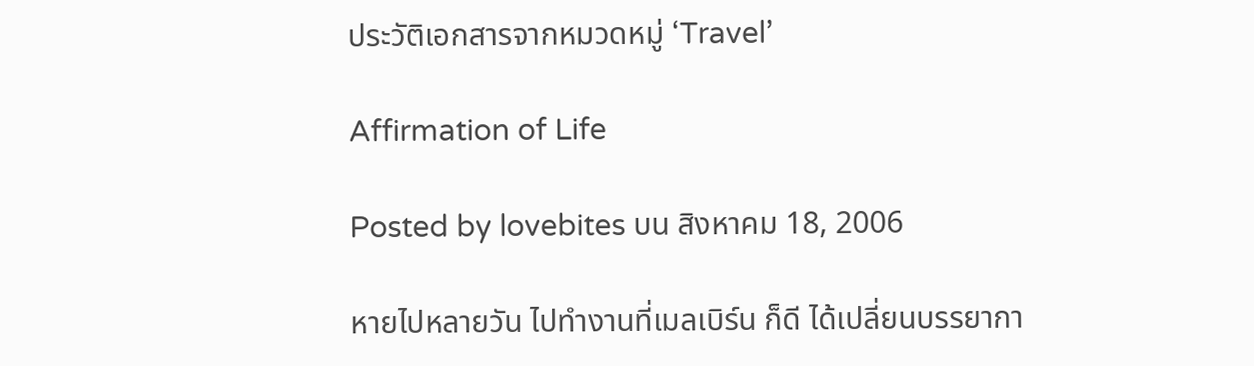ประวัติเอกสารจากหมวดหมู่ ‘Travel’

Affirmation of Life

Posted by lovebites บน สิงหาคม 18, 2006

หายไปหลายวัน ไปทำงานที่เมลเบิร์น ก็ดี ได้เปลี่ยนบรรยากา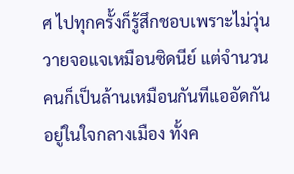ศ ไปทุกครั้งก็รู้สึกชอบเพราะไม่วุ่นวายจอแจเหมือนซิดนีย์ แต่จำนวนคนก็เป็นล้านเหมือนกันทีแออัดกันอยู่ในใจกลางเมือง ทั้งค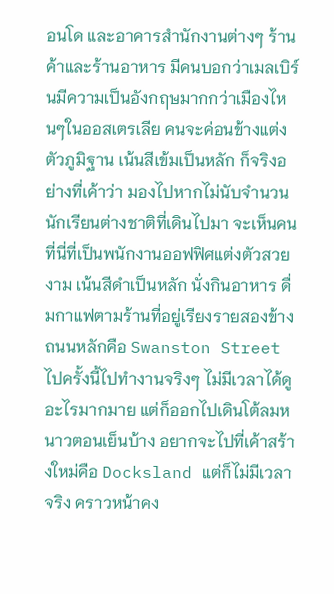อนโด และอาคารสำนักงานต่างๆ ร้านค้าและร้านอาหาร มีคนบอกว่าเมลเบิร์นมีความเป็นอังกฤษมากกว่าเมืองไหนๆในออสเตรเลีย คนจะค่อนข้างแต่งตัวภูมิฐาน เน้นสีเข้มเป็นหลัก ก็จริงอย่างที่เค้าว่า มองไปหากไม่นับจำนวนนักเรียนต่างชาติที่เดินไปมา จะเห็นคนที่นี่ที่เป็นพนักงานออฟฟิศแต่งตัวสวยงาม เน้นสีดำเป็นหลัก นั่งกินอาหาร ดื่มกาแฟตามร้านที่อยู่เรียงรายสองข้างถนนหลักคือ Swanston Street ไปครั้งนี้ไปทำงานจริงๆ ไม่มีเวลาได้ดูอะไรมากมาย แต่ก็ออกไปเดินโต้ลมหนาวตอนเย็นบ้าง อยากจะไปที่เค้าสร้างใหม่คือ Docksland แต่ก็ไม่มีเวลาจริง คราวหน้าคง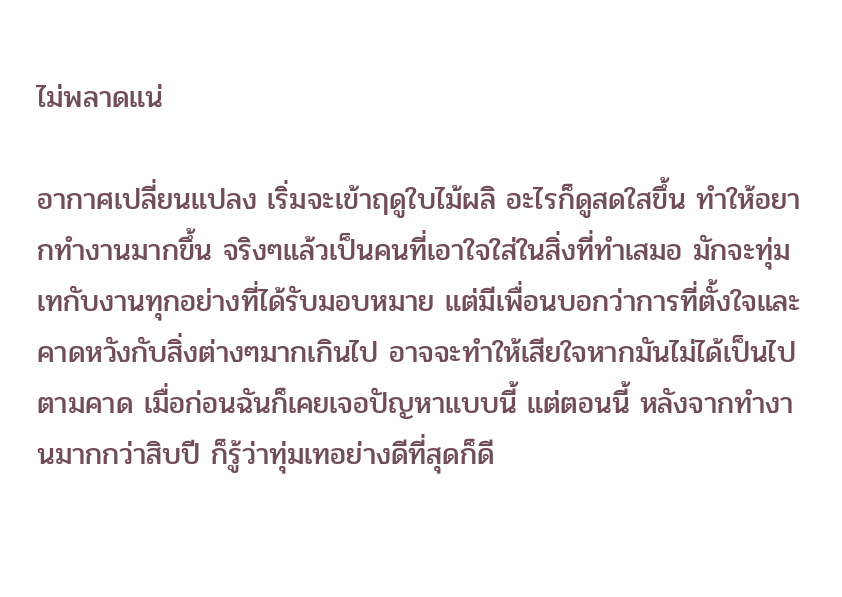ไม่พลาดแน่

อากาศเปลี่ยนแปลง เริ่มจะเข้าฤดูใบไม้ผลิ อะไรก็ดูสดใสขึ้น ทำให้อยากทำงานมากขึ้น จริงๆแล้วเป็นคนที่เอาใจใส่ในสิ่งที่ทำเสมอ มักจะทุ่มเทกับงานทุกอย่างที่ได้รับมอบหมาย แต่มีเพื่อนบอกว่าการที่ตั้งใจและคาดหวังกับสิ่งต่างๆมากเกินไป อาจจะทำให้เสียใจหากมันไม่ได้เป็นไปตามคาด เมื่อก่อนฉันก็เคยเจอปัญหาแบบนี้ แต่ตอนนี้ หลังจากทำงานมากกว่าสิบปี ก็รู้ว่าทุ่มเทอย่างดีที่สุดก็ดี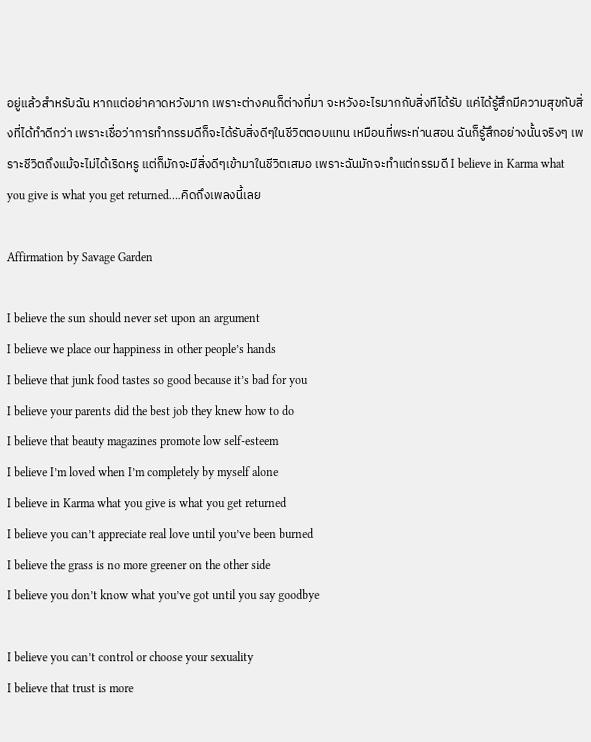อยู่แล้วสำหรับฉัน หากแต่อย่าคาดหวังมาก เพราะต่างคนก็ต่างที่มา จะหวังอะไรมากกับสิ่งทีได้รับ แค่ได้รู้สึกมีความสุขกับสิ่งที่ได้ทำดีกว่า เพราะเชื่อว่าการทำกรรมดีก็จะได้รับสิ่งดีๆในชีวิตตอบแทน เหมือนที่พระท่านสอน ฉันก็รู้สึกอย่างนั้นจริงๆ เพราะชีวิตถึงแม้จะไม่ได้เริดหรู แต่ก็มักจะมีสิ่งดีๆเข้ามาในชีวิตเสมอ เพราะฉันมักจะทำแต่กรรมดี I believe in Karma what you give is what you get returned….คิดถึงเพลงนี้เลย

Affirmation by Savage Garden

I believe the sun should never set upon an argument
I believe we place our happiness in other people’s hands
I believe that junk food tastes so good because it’s bad for you
I believe your parents did the best job they knew how to do
I believe that beauty magazines promote low self-esteem
I believe I’m loved when I’m completely by myself alone
I believe in Karma what you give is what you get returned
I believe you can’t appreciate real love until you’ve been burned
I believe the grass is no more greener on the other side
I believe you don’t know what you’ve got until you say goodbye

I believe you can’t control or choose your sexuality
I believe that trust is more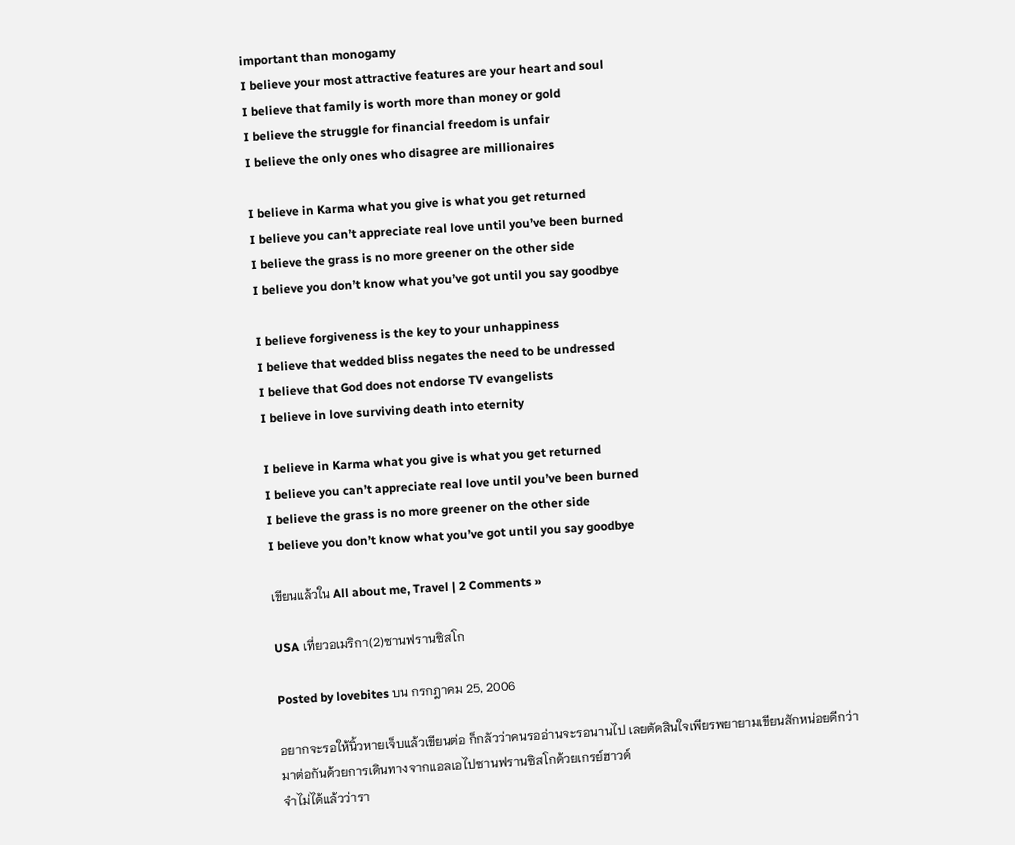important than monogamy
I believe your most attractive features are your heart and soul
I believe that family is worth more than money or gold
I believe the struggle for financial freedom is unfair
I believe the only ones who disagree are millionaires

I believe in Karma what you give is what you get returned
I believe you can’t appreciate real love until you’ve been burned
I believe the grass is no more greener on the other side
I believe you don’t know what you’ve got until you say goodbye

I believe forgiveness is the key to your unhappiness
I believe that wedded bliss negates the need to be undressed
I believe that God does not endorse TV evangelists
I believe in love surviving death into eternity

I believe in Karma what you give is what you get returned
I believe you can’t appreciate real love until you’ve been burned
I believe the grass is no more greener on the other side
I believe you don’t know what you’ve got until you say goodbye

เขียนแล้วใน All about me, Travel | 2 Comments »

USA เที่ยวอเมริกา(2)ซานฟรานซิสโก

Posted by lovebites บน กรกฎาคม 25, 2006

อยากจะรอให้นิ้วหายเจ็บแล้วเขียนต่อ ก็กลัวว่าคนรออ่านจะรอนานไป เลยตัดสินใจเพียรพยายามเขียนสักหน่อยดีกว่า
มาต่อกันด้วยการเดินทางจากแอลเอไปซานฟรานซิสโกด้วยเกรย์ฮาวด์
จำไม่ได้แล้วว่ารา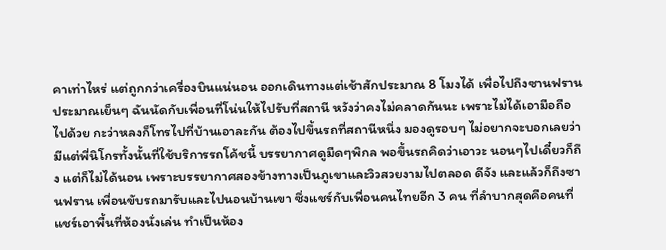คาเท่าไหร่ แต่ถูกกว่าเครื่องบินแน่นอน ออกเดินทางแต่เช้าสักประมาณ 8 โมงได้ เพื่อไปถึงซานฟรานประมาณเย็นๆ ฉันนัดกับเพื่อนที่โน่นให้ไปรับที่สถานี หวังว่าคงไม่คลาดกันนะ เพราะไม่ได้เอามือถือไปด้วย กะว่าหลงก็โทรไปที่บ้านเอาละกัน ต้องไปขึ้นรถที่สถานีหนึ่ง มองดูรอบๆ ไม่อยากจะบอกเลยว่ามีแต่พี่นิโกรทั้งนั้นที่ใช้บริการรถโค้ชนี้ บรรยากาศดูมืดๆพิกล พอขึ้นรถคิดว่าเอาวะ นอนๆไปเดี๋ยวก็ถึง แต่ก็ไม่ได้นอน เพราะบรรยากาศสองข้างทางเป็นภูเขาและวิวสวยงามไปตลอด ดีจัง และแล้วก็ถึงซานฟราน เพื่อนขับรถมารับและไปนอนบ้านเขา ซึ่งแชร์กับเพื่อนคนไทยอีก 3 คน ที่ลำบากสุดคือคนที่แชร์เอาพื้นที่ห้องนั่งเล่น ทำเป็นห้อง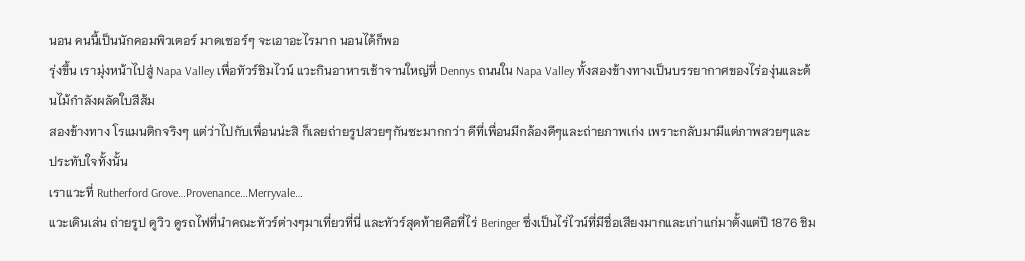นอน คนนี้เป็นนักคอมพิวเตอร์ มาดเซอร์ๆ จะเอาอะไรมาก นอนได้ก็พอ
รุ่งขึ้น เรามุ่งหน้าไปสู่ Napa Valley เพื่อทัวร์ชิมไวน์ แวะกินอาหารเช้าจานใหญ่ที่ Dennys ถนนใน Napa Valley ทั้งสองข้างทางเป็นบรรยากาศของไร่องุ่นและต้นไม้กำลังผลัดใบสีส้ม
สองข้างทาง โรแมนติกจริงๆ แต่ว่าไปกับเพื่อนน่ะสิ ก็เลยถ่ายรูปสวยๆกันซะมากกว่า ดีที่เพื่อนมีกล้องดีๆและถ่ายภาพเก่ง เพราะกลับมามีแต่ภาพสวยๆและประทับใจทั้งนั้น
เราแวะที่ Rutherford Grove…Provenance…Merryvale…
แวะเดินเล่น ถ่ายรูป ดูวิว ดูรถไฟที่นำคณะทัวร์ต่างๆมาเที่ยวที่นี่ และทัวร์สุดท้ายคือที่ไร่ Beringer ซึ่งเป็นไร่ไวน์ที่มีชื่อเสียงมากและเก่าแก่มาตั้งแต่ปี 1876 ชิม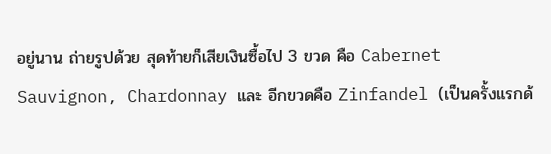อยู่นาน ถ่ายรูปด้วย สุดท้ายก็เสียเงินซื้อไป 3 ขวด คือ Cabernet Sauvignon, Chardonnay และ อีกขวดคือ Zinfandel (เป็นครั้งแรกด้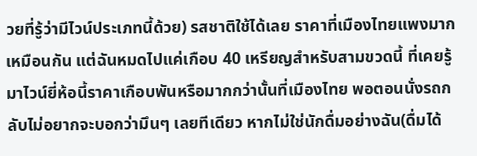วยที่รู้ว่ามีไวน์ประเภทนี้ด้วย) รสชาติใช้ได้เลย ราคาที่เมืองไทยแพงมากเหมือนกัน แต่ฉันหมดไปแค่เกือบ 40 เหรียญสำหรับสามขวดนี้ ที่เคยรู้มาไวน์ยี่ห้อนี้ราคาเกือบพันหรือมากกว่านั้นที่เมืองไทย พอตอนนั่งรถกลับไม่อยากจะบอกว่ามึนๆ เลยทีเดียว หากไม่ใช่นักดื่มอย่างฉัน(ดื่มได้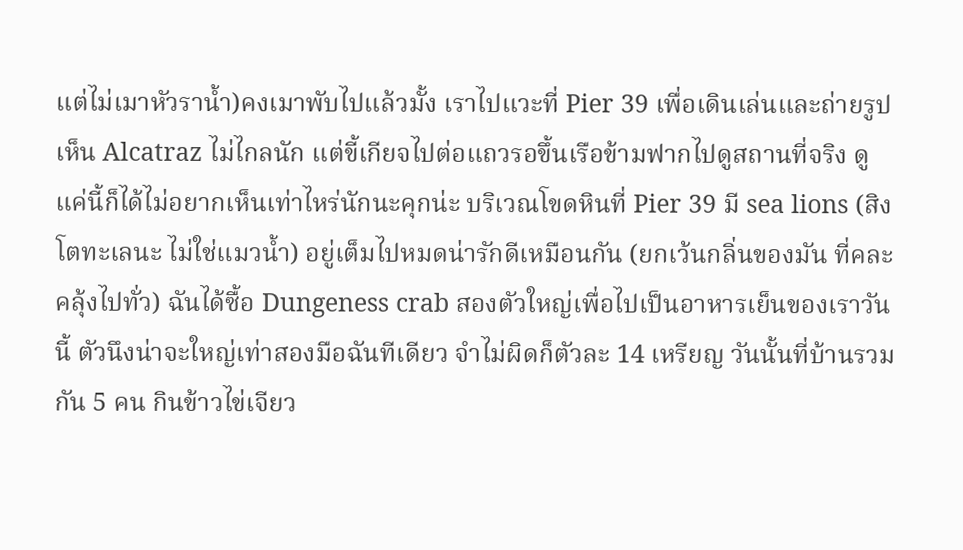แต่ไม่เมาหัวราน้ำ)คงเมาพับไปแล้วมั้ง เราไปแวะที่ Pier 39 เพื่อเดินเล่นและถ่ายรูป เห็น Alcatraz ไม่ไกลนัก แต่ขี้เกียจไปต่อแถวรอขึ้นเรือข้ามฟากไปดูสถานที่จริง ดูแค่นี้ก็ได้ไม่อยากเห็นเท่าไหร่นักนะคุกน่ะ บริเวณโขดหินที่ Pier 39 มี sea lions (สิงโตทะเลนะ ไม่ใช่แมวน้ำ) อยู่เต็มไปหมดน่ารักดีเหมือนกัน (ยกเว้นกลิ่นของมัน ที่คละคลุ้งไปทั่ว) ฉันได้ซื้อ Dungeness crab สองตัวใหญ่เพื่อไปเป็นอาหารเย็นของเราวันนี้ ตัวนึงน่าจะใหญ่เท่าสองมือฉันทีเดียว จำไม่ผิดก็ตัวละ 14 เหรียญ วันนั้นที่บ้านรวมกัน 5 คน กินข้าวไข่เจียว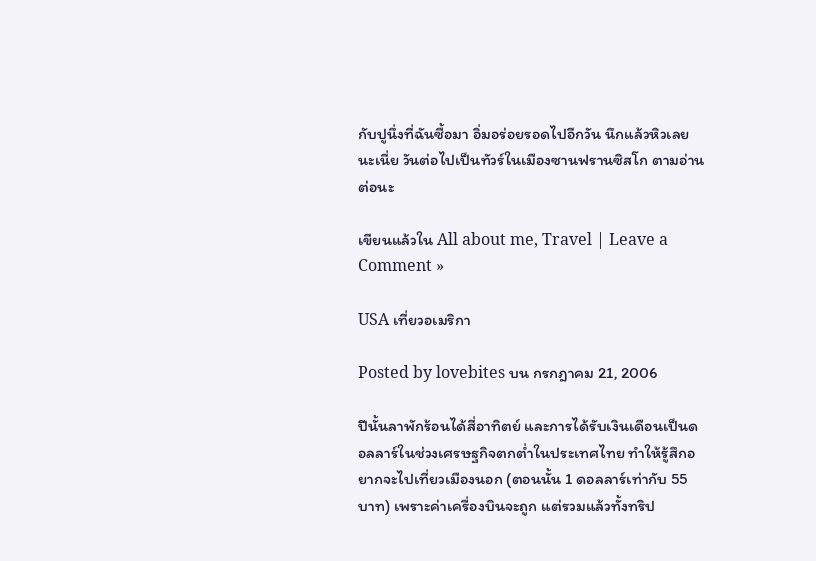กับปูนึ่งที่ฉันซื้อมา อิ่มอร่อยรอดไปอีกวัน นึกแล้วหิวเลยนะเนี่ย วันต่อไปเป็นทัวร์ในเมืองซานฟรานซิสโก ตามอ่านต่อนะ

เขียนแล้วใน All about me, Travel | Leave a Comment »

USA เที่ยวอเมริกา

Posted by lovebites บน กรกฎาคม 21, 2006

ปีนั้นลาพักร้อนได้สี่อาทิตย์ และการได้รับเงินเดือนเป็นดอลลาร์ในช่วงเศรษฐกิจตกต่ำในประเทศไทย ทำให้รู้สึกอยากจะไปเที่ยวเมืองนอก (ตอนนั้น 1 ดอลลาร์เท่ากับ 55 บาท) เพราะค่าเครื่องบินจะถูก แต่รวมแล้วทั้งทริป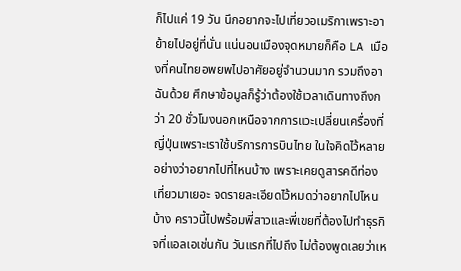ก็ไปแค่ 19 วัน นึกอยากจะไปเที่ยวอเมริกาเพราะอาย้ายไปอยู่ที่นั่น แน่นอนเมืองจุดหมายก็คือ LA เมืองที่คนไทยอพยพไปอาศัยอยู่จำนวนมาก รวมถึงอาฉันด้วย ศึกษาข้อมูลก็รู้ว่าต้องใช้เวลาเดินทางถึงกว่า 20 ชั่วโมงนอกเหนือจากการแวะเปลี่ยนเครื่องที่ญี่ปุ่นเพราะเราใช้บริการการบินไทย ในใจคิดไว้หลายอย่างว่าอยากไปที่ไหนบ้าง เพราะเคยดูสารคดีท่องเที่ยวมาเยอะ จดรายละเอียดไว้หมดว่าอยากไปไหนบ้าง คราวนี้ไปพร้อมพี่สาวและพี่เขยที่ต้องไปทำธุรกิจที่แอลเอเช่นกัน วันแรกที่ไปถึง ไม่ต้องพูดเลยว่าเห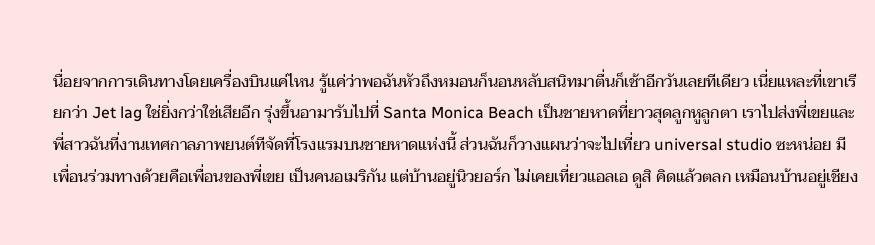นื่อยจากการเดินทางโดยเครื่องบินแค่ไหน รู้แค่ว่าพอฉันหัวถึงหมอนก็นอนหลับสนิทมาตื่นก็เช้าอีกวันเลยทีเดียว เนี่ยแหละที่เขาเรียกว่า Jet lag ใช่ยิ่งกว่าใช่เสียอีก รุ่งขึ้นอามารับไปที่ Santa Monica Beach เป็นชายหาดที่ยาวสุดลูกหูลูกตา เราไปส่งพี่เขยและพี่สาวฉันที่งานเทศกาลภาพยนต์ทีจัดที่โรงแรมบนชายหาดแห่งนี้ ส่วนฉันก็วางแผนว่าจะไปเที่ยว universal studio ซะหน่อย มีเพื่อนร่วมทางด้วยคือเพื่อนของพี่เขย เป็นคนอเมริกัน แต่บ้านอยู่นิวยอร์ก ไม่เคยเที่ยวแอลเอ ดูสิ คิดแล้วตลก เหมือนบ้านอยู่เชียง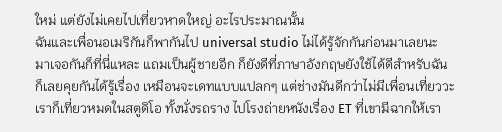ใหม่ แต่ยังไม่เคยไปเที่ยวหาดใหญ่ อะไรประมาณนั้น
ฉันและเพื่อนอเมริกันก็พากันไป universal studio ไม่ได้รู้จักกันก่อนมาเลยนะ มาเจอกันก็ที่นี่แหละ แถมเป็นผู้ชายอีก ก็ยังดีที่ภาษาอังกฤษยังใช้ได้ดีสำหรับฉัน ก็เลยคุยกันได้รู้เรื่อง เหมือนจะเดทแบบแปลกๆ แต่ช่างมันดีกว่าไม่มีเพื่อนเที่ยววะ เราก็เที่ยวหมดในสตูดิโอ ทั้งนั่งรถราง ไปโรงถ่ายหนังเรื่อง ET ที่เขามีฉากให้เรา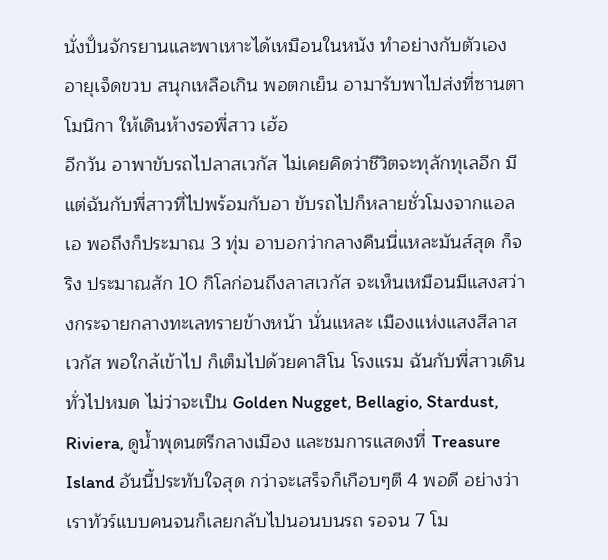นั่งปั่นจักรยานและพาเหาะได้เหมือนในหนัง ทำอย่างกับตัวเองอายุเจ็ดขวบ สนุกเหลือเกิน พอตกเย็น อามารับพาไปส่งที่ซานตาโมนิกา ให้เดินห้างรอพี่สาว เฮ้อ
อีกวัน อาพาขับรถไปลาสเวกัส ไม่เคยคิดว่าชีวิตจะทุลักทุเลอีก มีแต่ฉันกับพี่สาวที่ไปพร้อมกับอา ขับรถไปก็หลายชั่วโมงจากแอลเอ พอถึงก็ประมาณ 3 ทุ่ม อาบอกว่ากลางคืนนี่แหละมันส์สุด ก็จริง ประมาณสัก 10 กิโลก่อนถึงลาสเวกัส จะเห็นเหมือนมีแสงสว่างกระจายกลางทะเลทรายข้างหน้า นั่นแหละ เมืองแห่งแสงสีลาสเวกัส พอใกล้เข้าไป ก็เต็มไปด้วยคาสิโน โรงแรม ฉันกับพี่สาวเดินทั่วไปหมด ไม่ว่าจะเป็น Golden Nugget, Bellagio, Stardust, Riviera, ดูน้ำพุดนตรีกลางเมือง และชมการแสดงที่ Treasure Island อันนี้ประทับใจสุด กว่าจะเสร็จก็เกือบๆตี 4 พอดี อย่างว่าเราทัวร์แบบคนจนก็เลยกลับไปนอนบนรถ รอจน 7 โม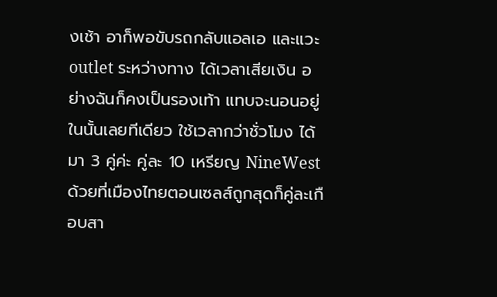งเช้า อาก็พอขับรถกลับแอลเอ และแวะ outlet ระหว่างทาง ได้เวลาเสียเงิน อย่างฉันก็คงเป็นรองเท้า แทบจะนอนอยู่ในนั้นเลยทีเดียว ใช้เวลากว่าชั่วโมง ได้มา 3 คู่ค่ะ คู่ละ 10 เหรียญ NineWest ด้วยที่เมืองไทยตอนเซลส์ถูกสุดก็คู่ละเกือบสา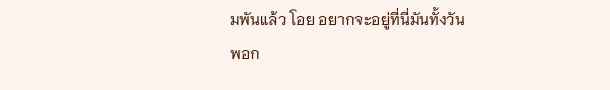มพันแล้ว โอย อยากจะอยู่ที่นี่มันทั้งวัน
พอก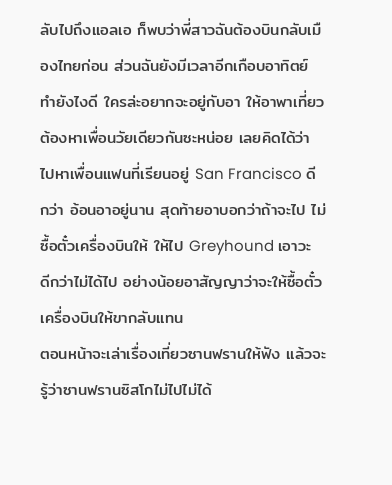ลับไปถึงแอลเอ ก็พบว่าพี่สาวฉันต้องบินกลับเมืองไทยก่อน ส่วนฉันยังมีเวลาอีกเกือบอาทิตย์ ทำยังไงดี ใครล่ะอยากจะอยู่กับอา ให้อาพาเที่ยว ต้องหาเพื่อนวัยเดียวกันซะหน่อย เลยคิดได้ว่า ไปหาเพื่อนแฟนที่เรียนอยู่ San Francisco ดีกว่า อ้อนอาอยู่นาน สุดท้ายอาบอกว่าถ้าจะไป ไม่ซื้อตั๋วเครื่องบินให้ ให้ไป Greyhound เอาวะ ดีกว่าไม่ได้ไป อย่างน้อยอาสัญญาว่าจะให้ซื้อตั๋วเครื่องบินให้ขากลับแทน
ตอนหน้าจะเล่าเรื่องเที่ยวซานฟรานให้ฟัง แล้วจะรู้ว่าซานฟรานซิสโกไม่ไปไม่ได้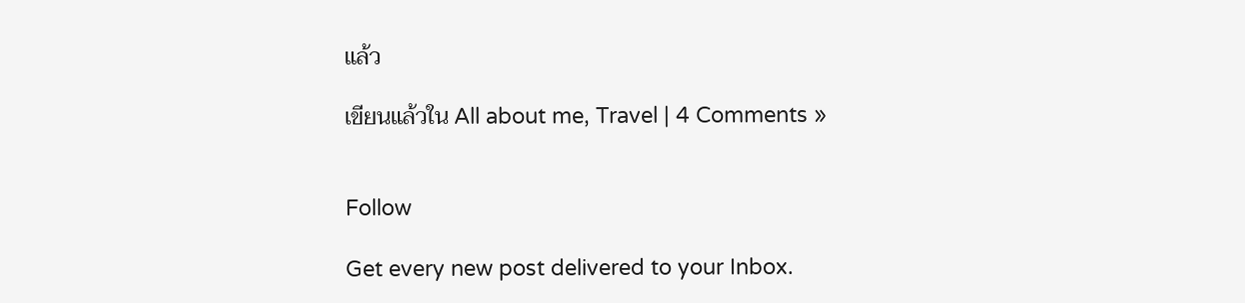แล้ว

เขียนแล้วใน All about me, Travel | 4 Comments »


Follow

Get every new post delivered to your Inbox.